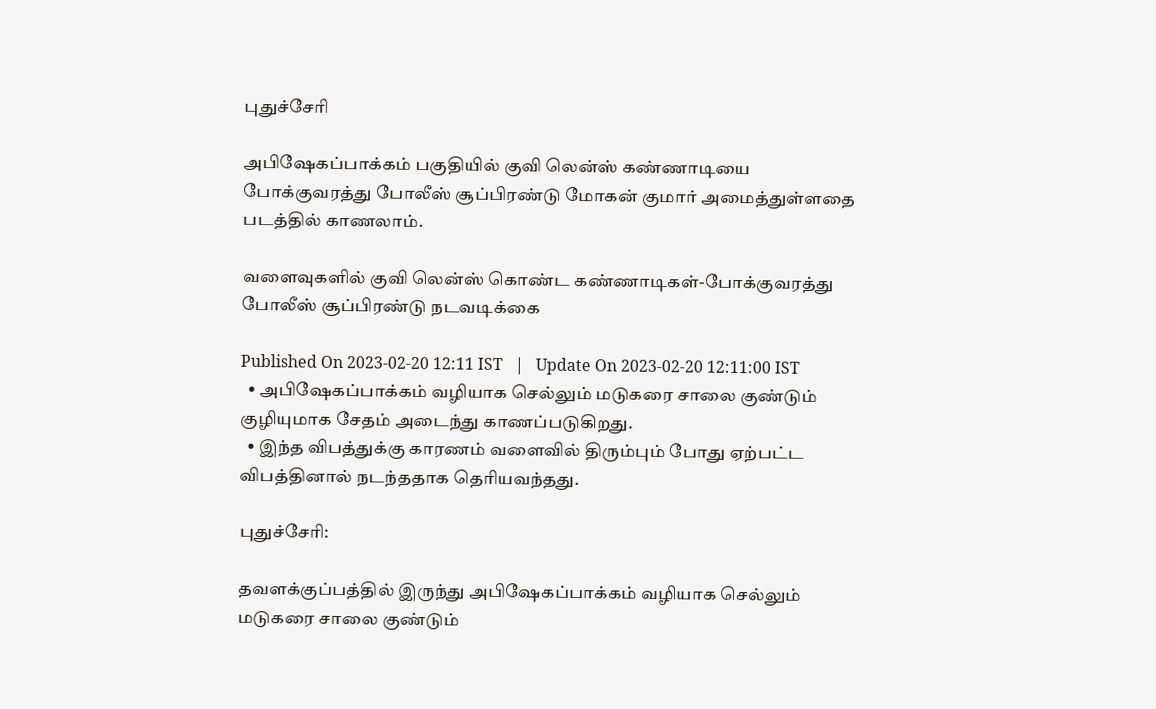புதுச்சேரி

அபிஷேகப்பாக்கம் பகுதியில் குவி லென்ஸ் கண்ணாடியை போக்குவரத்து போலீஸ் சூப்பிரண்டு மோகன் குமார் அமைத்துள்ளதை படத்தில் காணலாம்.

வளைவுகளில் குவி லென்ஸ் கொண்ட கண்ணாடிகள்-போக்குவரத்து போலீஸ் சூப்பிரண்டு நடவடிக்கை

Published On 2023-02-20 12:11 IST   |   Update On 2023-02-20 12:11:00 IST
  • அபிஷேகப்பாக்கம் வழியாக செல்லும் மடுகரை சாலை குண்டும் குழியுமாக சேதம் அடைந்து காணப்படுகிறது.
  • இந்த விபத்துக்கு காரணம் வளைவில் திரும்பும் போது ஏற்பட்ட விபத்தினால் நடந்ததாக தெரியவந்தது.

புதுச்சேரி:

தவளக்குப்பத்தில் இருந்து அபிஷேகப்பாக்கம் வழியாக செல்லும் மடுகரை சாலை குண்டும்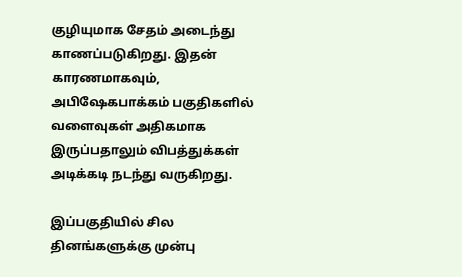குழியுமாக சேதம் அடைந்து காணப்படுகிறது. இதன் காரணமாகவும், அபிஷேகபாக்கம் பகுதிகளில் வளைவுகள் அதிகமாக இருப்பதாலும் விபத்துக்கள் அடிக்கடி நடந்து வருகிறது.

இப்பகுதியில் சில தினங்களுக்கு முன்பு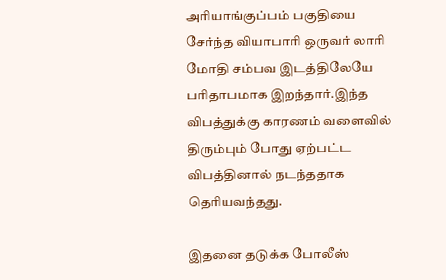அரியாங்குப்பம் பகுதியை சேர்ந்த வியாபாரி ஒருவர் லாரி மோதி சம்பவ இடத்திலேயே பரிதாபமாக இறந்தார்.இந்த விபத்துக்கு காரணம் வளைவில் திரும்பும் போது ஏற்பட்ட விபத்தினால் நடந்ததாக தெரியவந்தது.

இதனை தடுக்க போலீஸ்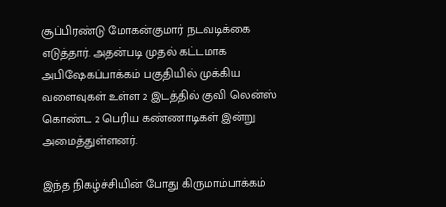சூப்பிரண்டு மோகன்குமார் நடவடிக்கை எடுத்தார். அதன்படி முதல் கட்டமாக அபிஷேகப்பாக்கம் பகுதியில் முக்கிய வளைவுகள் உள்ள 2 இடத்தில் குவி லென்ஸ் கொண்ட 2 பெரிய கண்ணாடிகள் இன்று அமைத்துள்ளனர்.

இந்த நிகழ்ச்சியின் போது கிருமாம்பாக்கம்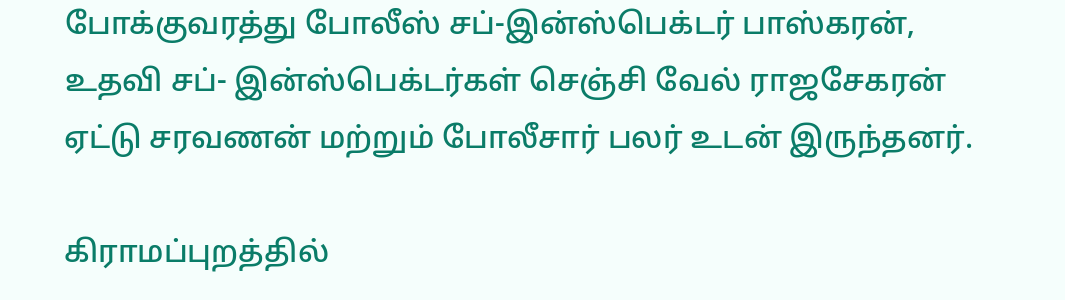போக்குவரத்து போலீஸ் சப்-இன்ஸ்பெக்டர் பாஸ்கரன், உதவி சப்- இன்ஸ்பெக்டர்கள் செஞ்சி வேல் ராஜசேகரன் ஏட்டு சரவணன் மற்றும் போலீசார் பலர் உடன் இருந்தனர்.

கிராமப்புறத்தில்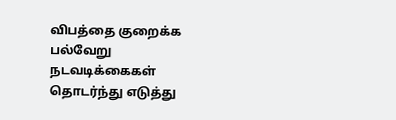விபத்தை குறைக்க பல்வேறு நடவடிக்கைகள் தொடர்ந்து எடுத்து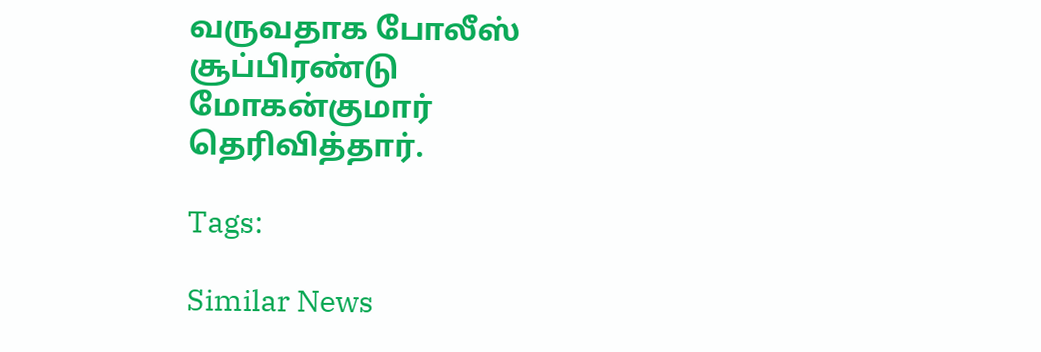வருவதாக போலீஸ் சூப்பிரண்டு மோகன்குமார் தெரிவித்தார்.

Tags:

Similar News